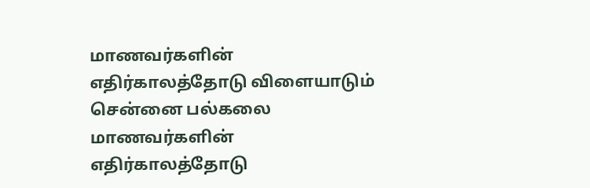மாணவர்களின் எதிர்காலத்தோடு விளையாடும் சென்னை பல்கலை
மாணவர்களின் எதிர்காலத்தோடு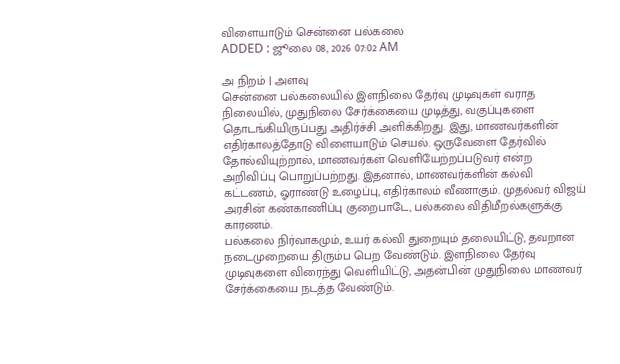விளையாடும் சென்னை பல்கலை
ADDED : ஜூலை 08, 2026 07:02 AM

அ நிறம் | அளவு
சென்னை பல்கலையில் இளநிலை தேர்வு முடிவுகள் வராத நிலையில், முதுநிலை சேர்க்கையை முடித்து, வகுப்புகளை தொடங்கியிருப்பது அதிர்ச்சி அளிக்கிறது. இது, மாணவர்களின் எதிர்காலத்தோடு விளையாடும் செயல். ஒருவேளை தேர்வில் தோல்வியுற்றால், மாணவர்கள் வெளியேற்றப்படுவர் என்ற அறிவிப்பு பொறுப்பற்றது. இதனால், மாணவர்களின் கல்வி கட்டணம், ஓராண்டு உழைப்பு, எதிர்காலம் வீணாகும். முதல்வர் விஜய் அரசின் கண்காணிப்பு குறைபாடே, பல்கலை விதிமீறல்களுக்கு காரணம்.
பல்கலை நிர்வாகமும், உயர் கல்வி துறையும் தலையிட்டு, தவறான நடைமுறையை திரும்ப பெற வேண்டும். இளநிலை தேர்வு முடிவுகளை விரைந்து வெளியிட்டு, அதன்பின் முதுநிலை மாணவர் சேர்க்கையை நடத்த வேண்டும்.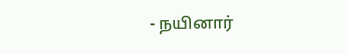- நயினார்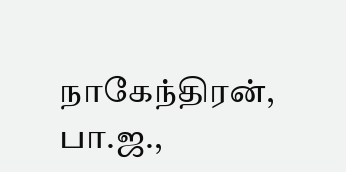நாகேந்திரன், பா.ஜ.,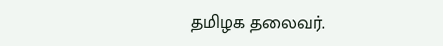தமிழக தலைவர்.